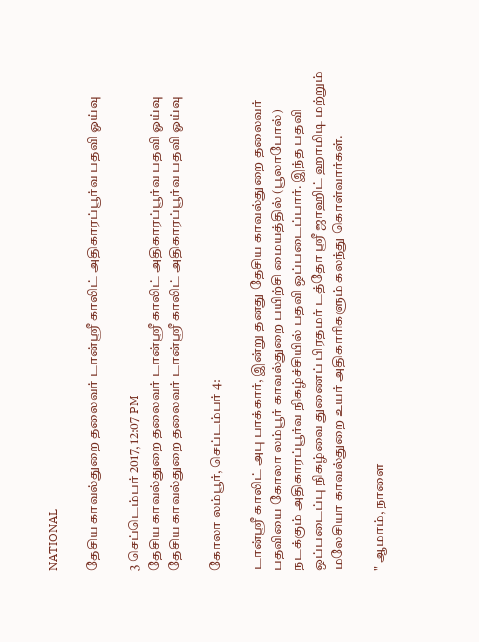NATIONAL

தேசிய காவல்துறை தலைவர் டான்ஸ்ரீ காலிட் அதிகாரப்பூர்வ பதவி ஓய்வு

3 செப்டெம்பர் 2017, 12:07 PM
தேசிய காவல்துறை தலைவர் டான்ஸ்ரீ காலிட் அதிகாரப்பூர்வ பதவி ஓய்வு
தேசிய காவல்துறை தலைவர் டான்ஸ்ரீ காலிட் அதிகாரப்பூர்வ பதவி ஓய்வு

கோலா லம்பூர், செப்டம்பர் 4:

டான்ஸ்ரீ காலிட் அபு பாக்கார், இன்று தனது தேசிய காவல்துறை தலைவர் பதவியை கோலா லம்பூர் காவல்துறை பயிற்சி மையத்தில் (பூலாபோல்) நடக்கும் அதிகாரப்பூர்வ நிகழ்ச்சியில் பதவி ஒப்படைப்பார். இந்த பதவி ஒப்படைப்பு நிகழ்வை துணைப் பிரதமர் டத்தோ ஸ்ரீ ஜாஹிட் ஹாமிடி மற்றும் மலேசியா காவல்துறை உயர் அதிகாரிகளும் கலந்து கொள்வார்கள்.

" ஆமாம், நாளை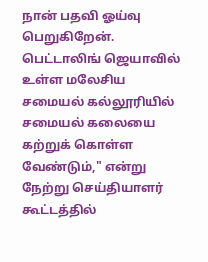நான் பதவி ஓய்வு பெறுகிறேன். பெட்டாலிங் ஜெயாவில் உள்ள மலேசிய சமையல் கல்லூரியில் சமையல் கலையை கற்றுக் கொள்ள வேண்டும்," என்று நேற்று செய்தியாளர் கூட்டத்தில்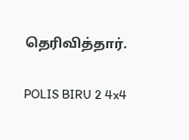தெரிவித்தார்.

POLIS BIRU 2 4x4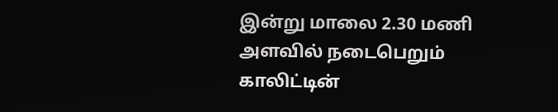இன்று மாலை 2.30 மணி அளவில் நடைபெறும் காலிட்டின்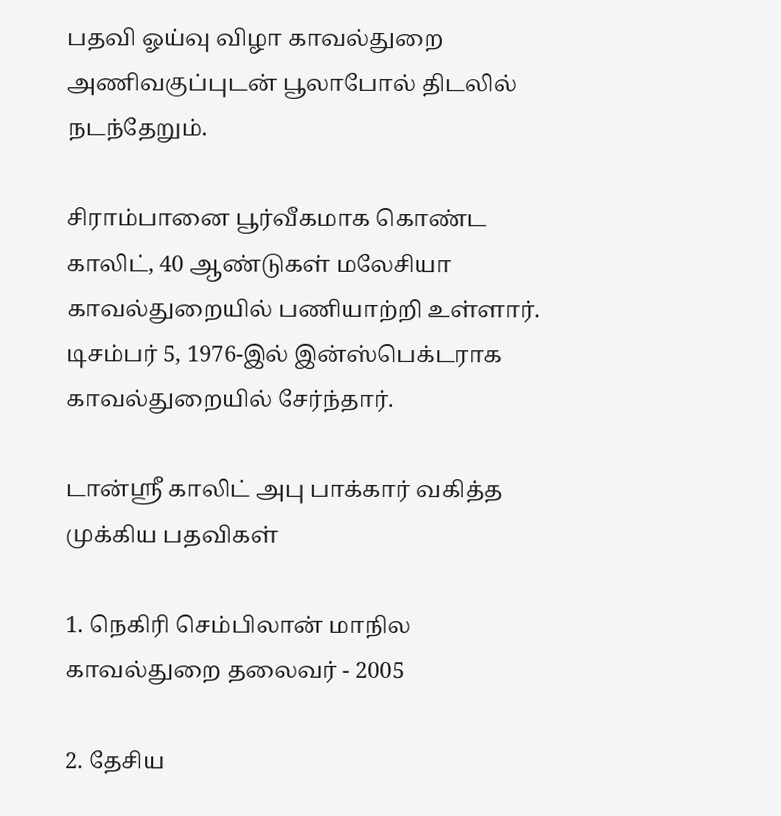பதவி ஓய்வு விழா காவல்துறை அணிவகுப்புடன் பூலாபோல் திடலில் நடந்தேறும்.

சிராம்பானை பூர்வீகமாக கொண்ட காலிட், 40 ஆண்டுகள் மலேசியா காவல்துறையில் பணியாற்றி உள்ளார். டிசம்பர் 5, 1976-இல் இன்ஸ்பெக்டராக காவல்துறையில் சேர்ந்தார்.

டான்ஸ்ரீ காலிட் அபு பாக்கார் வகித்த முக்கிய பதவிகள்

1. நெகிரி செம்பிலான் மாநில  காவல்துறை தலைவர் - 2005

2. தேசிய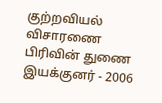குற்றவியல் விசாரணை பிரிவின் துணை இயக்குனர் - 2006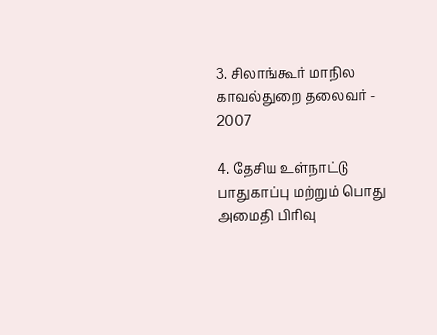3. சிலாங்கூர் மாநில காவல்துறை தலைவர் - 2007

4. தேசிய உள்நாட்டு பாதுகாப்பு மற்றும் பொது அமைதி பிரிவு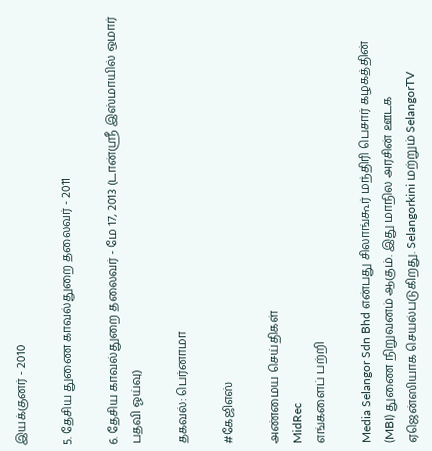இயக்குனர் - 2010

5. தேசிய துணை காவல்துறை தலைவர் - 2011

6. தேசிய காவல்துறை தலைவர் - மே 17, 2013 (டான்ஸ்ரீ இஸ்மாயில் ஒமார் பதவி ஓய்வு)

தகவல்: பெர்னாமா

#கேஜிஎஸ்

அண்மைய செய்திகள்
MidRec
எங்களைப் பற்றி

Media Selangor Sdn Bhd என்பது சிலாங்கூர் மந்திரி பெசார் கழகத்தின் (MBI) துணை நிறுவனம் ஆகும். இது மாநில அரசின் ஊடக ஏஜென்ஸியாக செயல்படுகிறது. Selangorkini மற்றும் SelangorTV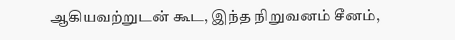ஆகியவற்றுடன் கூட, இந்த நிறுவனம் சீனம்,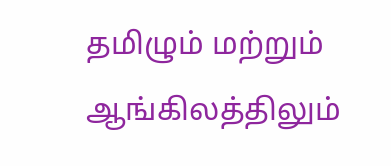தமிழும் மற்றும் ஆங்கிலத்திலும்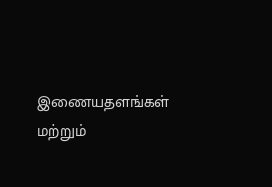இணையதளங்கள் மற்றும்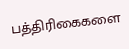பத்திரிகைகளை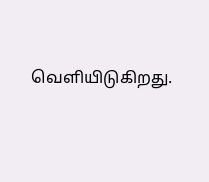வெளியிடுகிறது.